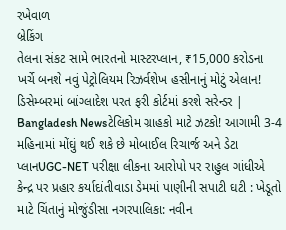રખેવાળ
બ્રેકિંગ
તેલના સંકટ સામે ભારતનો માસ્ટરપ્લાન, ₹15,000 કરોડના ખર્ચે બનશે નવું પેટ્રોલિયમ રિઝર્વશેખ હસીનાનું મોટું એલાન! ડિસેમ્બરમાં બાંગ્લાદેશ પરત ફરી કોર્ટમાં કરશે સરેન્ડર | Bangladesh Newsટેલિકોમ ગ્રાહકો માટે ઝટકો! આગામી 3-4 મહિનામાં મોંઘું થઈ શકે છે મોબાઈલ રિચાર્જ અને ડેટા પ્લાનUGC-NET પરીક્ષા લીકના આરોપો પર રાહુલ ગાંધીએ કેન્દ્ર પર પ્રહાર કર્યાદાંતીવાડા ડેમમાં પાણીની સપાટી ઘટી : ખેડૂતો માટે ચિંતાનું મોજુંડીસા નગરપાલિકા: નવીન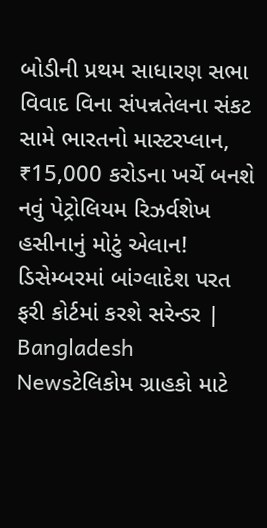બોડીની પ્રથમ સાધારણ સભા વિવાદ વિના સંપન્નતેલના સંકટ સામે ભારતનો માસ્ટરપ્લાન, ₹15,000 કરોડના ખર્ચે બનશે નવું પેટ્રોલિયમ રિઝર્વશેખ હસીનાનું મોટું એલાન! ડિસેમ્બરમાં બાંગ્લાદેશ પરત ફરી કોર્ટમાં કરશે સરેન્ડર | Bangladesh Newsટેલિકોમ ગ્રાહકો માટે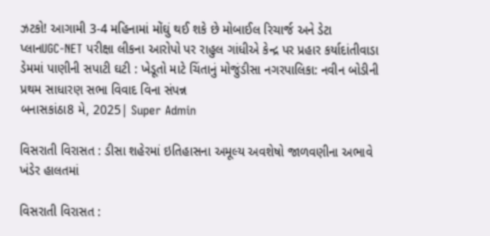ઝટકો! આગામી 3-4 મહિનામાં મોંઘું થઈ શકે છે મોબાઈલ રિચાર્જ અને ડેટા પ્લાનUGC-NET પરીક્ષા લીકના આરોપો પર રાહુલ ગાંધીએ કેન્દ્ર પર પ્રહાર કર્યાદાંતીવાડા ડેમમાં પાણીની સપાટી ઘટી : ખેડૂતો માટે ચિંતાનું મોજુંડીસા નગરપાલિકા: નવીન બોડીની પ્રથમ સાધારણ સભા વિવાદ વિના સંપન્ન
બનાસકાંઠા8 મે, 2025| Super Admin

વિસરાતી વિરાસત : ડીસા શહેરમાં ઇતિહાસના અમૂલ્ય અવશેષો જાળવણીના અભાવે ખંડેર હાલતમાં

વિસરાતી વિરાસત :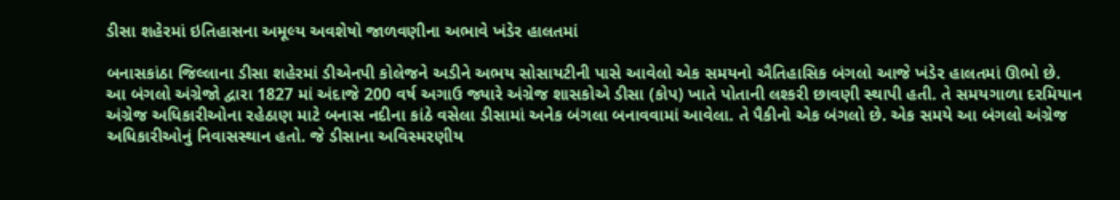ડીસા શહેરમાં ઇતિહાસના અમૂલ્ય અવશેષો જાળવણીના અભાવે ખંડેર હાલતમાં

બનાસકાંઠા જિલ્લાના ડીસા શહેરમાં ડીએનપી કોલેજને અડીને અભય સોસાયટીની પાસે આવેલો એક સમયનો ઐતિહાસિક બંગલો આજે ખંડેર હાલતમાં ઊભો છે. આ બંગલો અંગ્રેજો દ્વારા 1827 માં અંદાજે 200 વર્ષ અગાઉ જ્યારે અંગ્રેજ શાસકોએ ડીસા (કોપ) ખાતે પોતાની લશ્કરી છાવણી સ્થાપી હતી. તે સમયગાળા દરમિયાન અંગ્રેજ અધિકારીઓના રહેઠાણ માટે બનાસ નદીના કાંઠે વસેલા ડીસામાં અનેક બંગલા બનાવવામાં આવેલા. તે પૈકીનો એક બંગલો છે. એક સમયે આ બંગલો અંગ્રેજ અધિકારીઓનું નિવાસસ્થાન હતો. જે ડીસાના અવિસ્મરણીય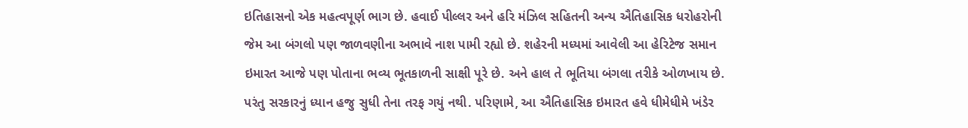ઇતિહાસનો એક મહત્વપૂર્ણ ભાગ છે. હવાઈ પીલ્લર અને હરિ મંઝિલ સહિતની અન્ય ઐતિહાસિક ધરોહરોની જેમ આ બંગલો પણ જાળવણીના અભાવે નાશ પામી રહ્યો છે. શહેરની મધ્યમાં આવેલી આ હેરિટેજ સમાન ઇમારત આજે પણ પોતાના ભવ્ય ભૂતકાળની સાક્ષી પૂરે છે. અને હાલ તે ભૂતિયા બંગલા તરીકે ઓળખાય છે. પરંતુ સરકારનું ધ્યાન હજુ સુધી તેના તરફ ગયું નથી. પરિણામે, આ ઐતિહાસિક ઇમારત હવે ધીમેધીમે ખંડેર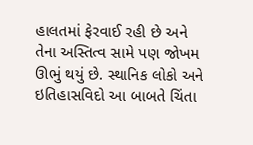હાલતમાં ફેરવાઈ રહી છે અને તેના અસ્તિત્વ સામે પણ જોખમ ઊભું થયું છે. સ્થાનિક લોકો અને ઇતિહાસવિદો આ બાબતે ચિંતા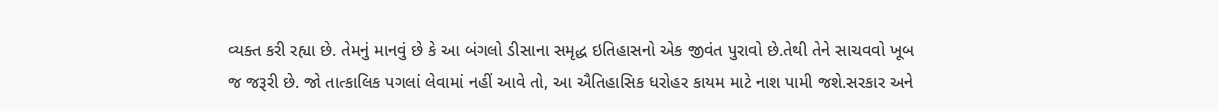વ્યક્ત કરી રહ્યા છે. તેમનું માનવું છે કે આ બંગલો ડીસાના સમૃદ્ધ ઇતિહાસનો એક જીવંત પુરાવો છે.તેથી તેને સાચવવો ખૂબ જ જરૂરી છે. જો તાત્કાલિક પગલાં લેવામાં નહીં આવે તો, આ ઐતિહાસિક ધરોહર કાયમ માટે નાશ પામી જશે.સરકાર અને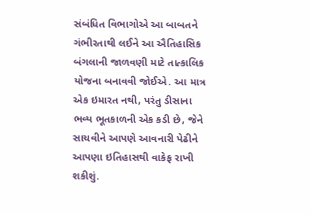સંબંધિત વિભાગોએ આ બાબતને ગંભીરતાથી લઈને આ ઐતિહાસિક બંગલાની જાળવણી માટે તાત્કાલિક યોજના બનાવવી જોઈએ. આ માત્ર એક ઇમારત નથી, પરંતુ ડીસાના ભવ્ય ભૂતકાળની એક કડી છે, જેને સાચવીને આપણે આવનારી પેઢીને આપણા ઇતિહાસથી વાકેફ રાખી શકીશું.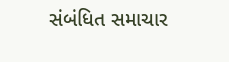સંબંધિત સમાચાર